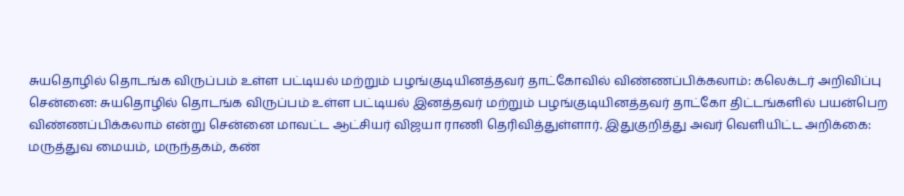சுயதொழில் தொடங்க விருப்பம் உள்ள பட்டியல் மற்றும் பழங்குடியினத்தவர் தாட்கோவில் விண்ணப்பிக்கலாம்: கலெக்டர் அறிவிப்பு
சென்னை: சுயதொழில் தொடங்க விருப்பம் உள்ள பட்டியல் இனத்தவர் மற்றும் பழங்குடியினத்தவர் தாட்கோ திட்டங்களில் பயன்பெற விண்ணப்பிக்கலாம் என்று சென்னை மாவட்ட ஆட்சியர் விஜயா ராணி தெரிவித்துள்ளார். இதுகுறித்து அவர் வெளியிட்ட அறிக்கை: மருத்துவ மையம், மருந்தகம், கண்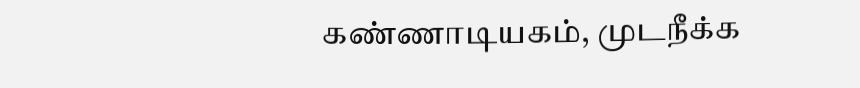கண்ணாடியகம், முடநீக்க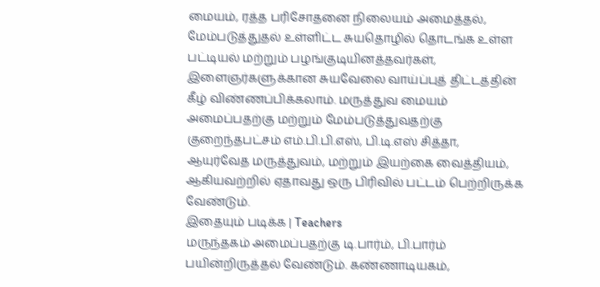மையம், ரத்த பரிசோதனை நிலையம் அமைத்தல், மேம்படுத்துதல் உள்ளிட்ட சுயதொழில் தொடங்க உள்ள பட்டியல் மற்றும் பழங்குடியினத்தவர்கள், இளைஞர்களுக்கான சுயவேலை வாய்ப்புத் திட்டத்தின் கீழ் விண்ணப்பிக்கலாம். மருத்துவ மையம் அமைப்பதற்கு மற்றும் மேம்படுத்துவதற்கு குறைந்தபட்சம் எம்.பி.பி.எஸ், பி.டி.எஸ் சித்தா, ஆயுர்வேத மருத்துவம், மற்றும் இயற்கை வைத்தியம், ஆகியவற்றில் ஏதாவது ஒரு பிரிவில் பட்டம் பெற்றிருக்க வேண்டும்.
இதையும் படிக்க | Teachers
மருந்தகம் அமைப்பதற்கு டி.பார்ம், பி.பார்ம் பயின்றிருத்தல் வேண்டும். கண்ணாடியகம்,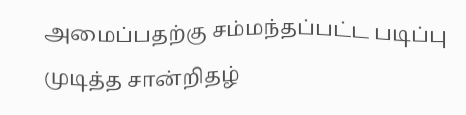அமைப்பதற்கு சம்மந்தப்பட்ட படிப்பு முடித்த சான்றிதழ்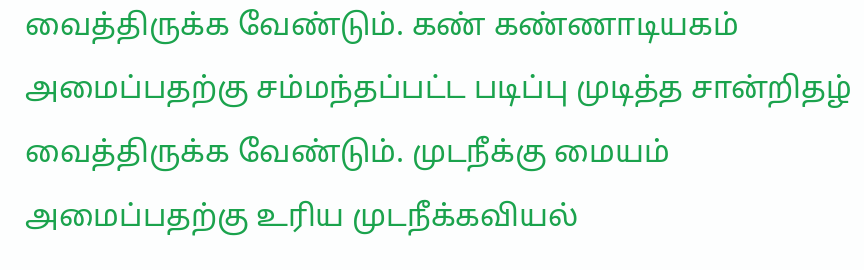வைத்திருக்க வேண்டும். கண் கண்ணாடியகம் அமைப்பதற்கு சம்மந்தப்பட்ட படிப்பு முடித்த சான்றிதழ் வைத்திருக்க வேண்டும். முடநீக்கு மையம் அமைப்பதற்கு உரிய முடநீக்கவியல்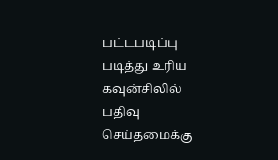பட்டபடிப்பு படித்து உரிய கவுன்சிலில் பதிவு செய்தமைக்கு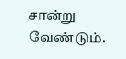சான்று வேண்டும்.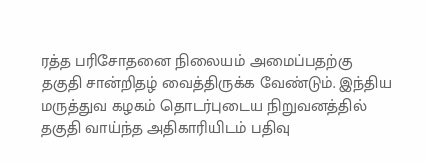ரத்த பரிசோதனை நிலையம் அமைப்பதற்கு தகுதி சான்றிதழ் வைத்திருக்க வேண்டும். இந்திய மருத்துவ கழகம் தொடர்புடைய நிறுவனத்தில் தகுதி வாய்ந்த அதிகாரியிடம் பதிவு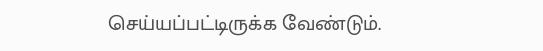செய்யப்பட்டிருக்க வேண்டும்.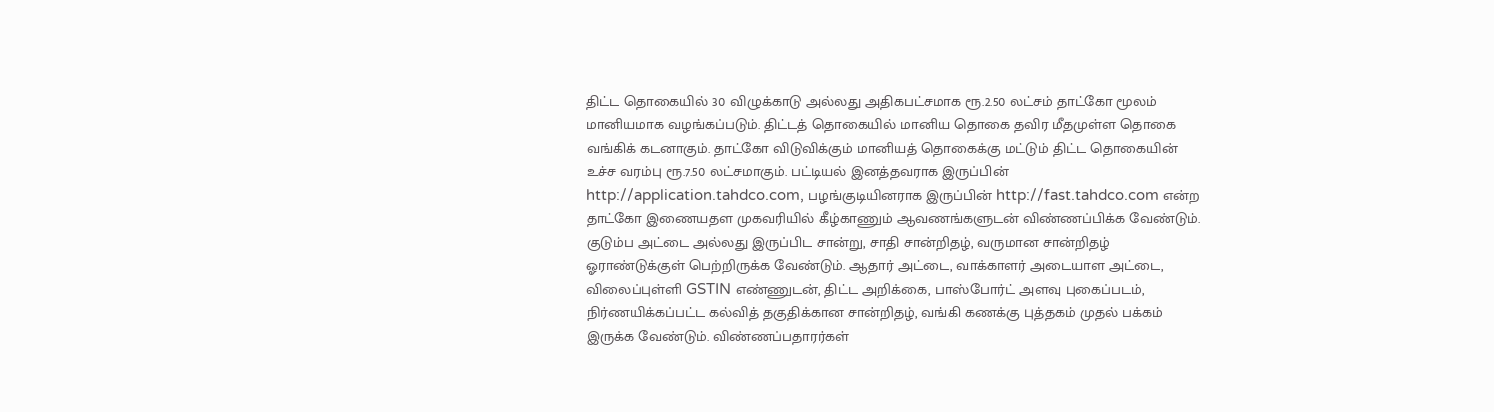திட்ட தொகையில் 30 விழுக்காடு அல்லது அதிகபட்சமாக ரூ.2.50 லட்சம் தாட்கோ மூலம் மானியமாக வழங்கப்படும். திட்டத் தொகையில் மானிய தொகை தவிர மீதமுள்ள தொகை வங்கிக் கடனாகும். தாட்கோ விடுவிக்கும் மானியத் தொகைக்கு மட்டும் திட்ட தொகையின் உச்ச வரம்பு ரூ.7.50 லட்சமாகும். பட்டியல் இனத்தவராக இருப்பின் http://application.tahdco.com, பழங்குடியினராக இருப்பின் http://fast.tahdco.com என்ற தாட்கோ இணையதள முகவரியில் கீழ்காணும் ஆவணங்களுடன் விண்ணப்பிக்க வேண்டும். குடும்ப அட்டை அல்லது இருப்பிட சான்று, சாதி சான்றிதழ், வருமான சான்றிதழ் ஓராண்டுக்குள் பெற்றிருக்க வேண்டும். ஆதார் அட்டை, வாக்காளர் அடையாள அட்டை, விலைப்புள்ளி GSTIN எண்ணுடன், திட்ட அறிக்கை, பாஸ்போர்ட் அளவு புகைப்படம், நிர்ணயிக்கப்பட்ட கல்வித் தகுதிக்கான சான்றிதழ், வங்கி கணக்கு புத்தகம் முதல் பக்கம் இருக்க வேண்டும். விண்ணப்பதாரர்கள்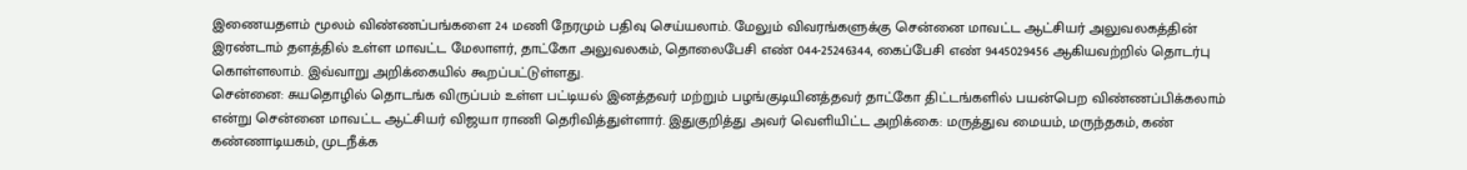இணையதளம் மூலம் விண்ணப்பங்களை 24 மணி நேரமும் பதிவு செய்யலாம். மேலும் விவரங்களுக்கு சென்னை மாவட்ட ஆட்சியர் அலுவலகத்தின் இரண்டாம் தளத்தில் உள்ள மாவட்ட மேலாளர், தாட்கோ அலுவலகம், தொலைபேசி எண் 044-25246344, கைப்பேசி எண் 9445029456 ஆகியவற்றில் தொடர்பு கொள்ளலாம். இவ்வாறு அறிக்கையில் கூறப்பட்டுள்ளது.
சென்னை: சுயதொழில் தொடங்க விருப்பம் உள்ள பட்டியல் இனத்தவர் மற்றும் பழங்குடியினத்தவர் தாட்கோ திட்டங்களில் பயன்பெற விண்ணப்பிக்கலாம் என்று சென்னை மாவட்ட ஆட்சியர் விஜயா ராணி தெரிவித்துள்ளார். இதுகுறித்து அவர் வெளியிட்ட அறிக்கை: மருத்துவ மையம், மருந்தகம், கண் கண்ணாடியகம், முடநீக்க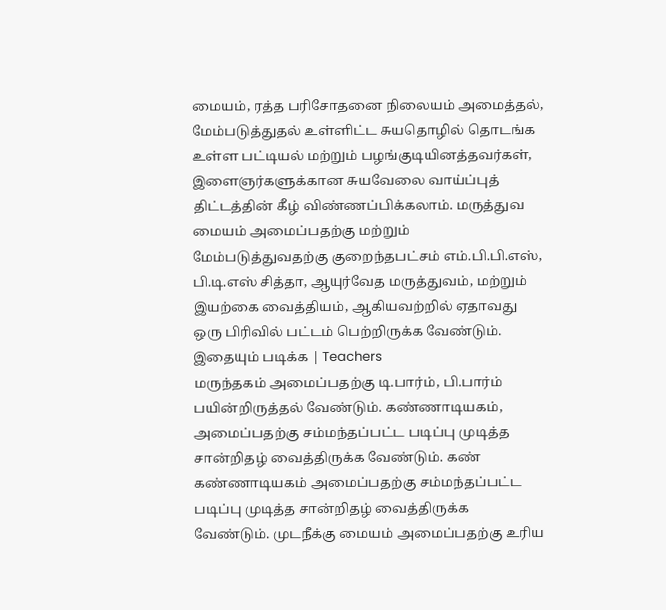மையம், ரத்த பரிசோதனை நிலையம் அமைத்தல், மேம்படுத்துதல் உள்ளிட்ட சுயதொழில் தொடங்க உள்ள பட்டியல் மற்றும் பழங்குடியினத்தவர்கள், இளைஞர்களுக்கான சுயவேலை வாய்ப்புத் திட்டத்தின் கீழ் விண்ணப்பிக்கலாம். மருத்துவ மையம் அமைப்பதற்கு மற்றும் மேம்படுத்துவதற்கு குறைந்தபட்சம் எம்.பி.பி.எஸ், பி.டி.எஸ் சித்தா, ஆயுர்வேத மருத்துவம், மற்றும் இயற்கை வைத்தியம், ஆகியவற்றில் ஏதாவது ஒரு பிரிவில் பட்டம் பெற்றிருக்க வேண்டும்.
இதையும் படிக்க | Teachers
மருந்தகம் அமைப்பதற்கு டி.பார்ம், பி.பார்ம் பயின்றிருத்தல் வேண்டும். கண்ணாடியகம், அமைப்பதற்கு சம்மந்தப்பட்ட படிப்பு முடித்த சான்றிதழ் வைத்திருக்க வேண்டும். கண் கண்ணாடியகம் அமைப்பதற்கு சம்மந்தப்பட்ட படிப்பு முடித்த சான்றிதழ் வைத்திருக்க வேண்டும். முடநீக்கு மையம் அமைப்பதற்கு உரிய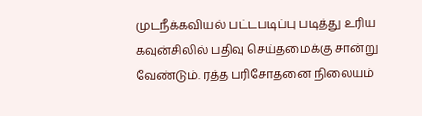முடநீக்கவியல் பட்டபடிப்பு படித்து உரிய கவுன்சிலில் பதிவு செய்தமைக்கு சான்று வேண்டும். ரத்த பரிசோதனை நிலையம்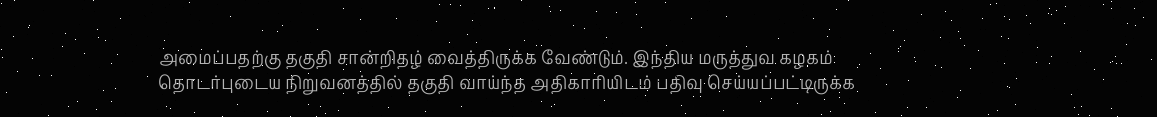அமைப்பதற்கு தகுதி சான்றிதழ் வைத்திருக்க வேண்டும். இந்திய மருத்துவ கழகம் தொடர்புடைய நிறுவனத்தில் தகுதி வாய்ந்த அதிகாரியிடம் பதிவு செய்யப்பட்டிருக்க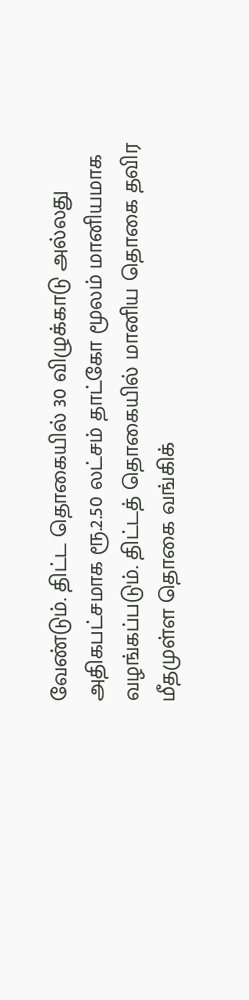வேண்டும். திட்ட தொகையில் 30 விழுக்காடு அல்லது அதிகபட்சமாக ரூ.2.50 லட்சம் தாட்கோ மூலம் மானியமாக வழங்கப்படும். திட்டத் தொகையில் மானிய தொகை தவிர மீதமுள்ள தொகை வங்கிக்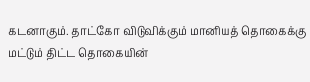கடனாகும். தாட்கோ விடுவிக்கும் மானியத் தொகைக்கு மட்டும் திட்ட தொகையின்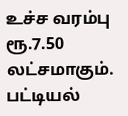உச்ச வரம்பு ரூ.7.50 லட்சமாகும். பட்டியல்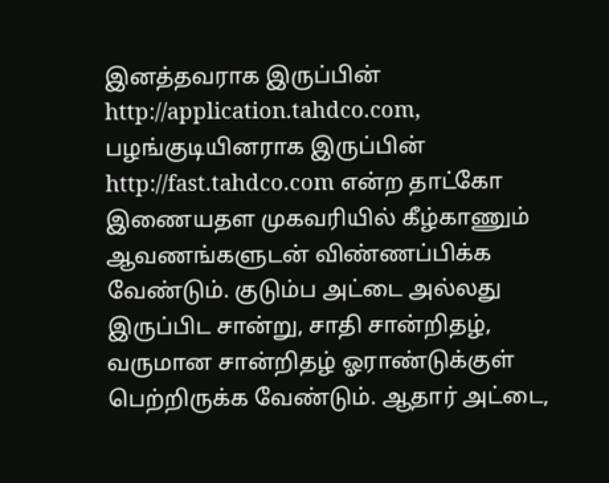இனத்தவராக இருப்பின் http://application.tahdco.com, பழங்குடியினராக இருப்பின் http://fast.tahdco.com என்ற தாட்கோ இணையதள முகவரியில் கீழ்காணும் ஆவணங்களுடன் விண்ணப்பிக்க வேண்டும். குடும்ப அட்டை அல்லது இருப்பிட சான்று, சாதி சான்றிதழ், வருமான சான்றிதழ் ஓராண்டுக்குள் பெற்றிருக்க வேண்டும். ஆதார் அட்டை,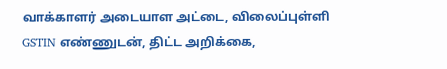வாக்காளர் அடையாள அட்டை, விலைப்புள்ளி GSTIN எண்ணுடன், திட்ட அறிக்கை,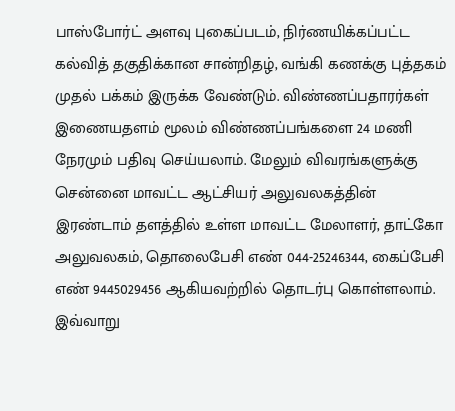பாஸ்போர்ட் அளவு புகைப்படம், நிர்ணயிக்கப்பட்ட கல்வித் தகுதிக்கான சான்றிதழ், வங்கி கணக்கு புத்தகம் முதல் பக்கம் இருக்க வேண்டும். விண்ணப்பதாரர்கள் இணையதளம் மூலம் விண்ணப்பங்களை 24 மணி நேரமும் பதிவு செய்யலாம். மேலும் விவரங்களுக்கு சென்னை மாவட்ட ஆட்சியர் அலுவலகத்தின் இரண்டாம் தளத்தில் உள்ள மாவட்ட மேலாளர், தாட்கோ அலுவலகம், தொலைபேசி எண் 044-25246344, கைப்பேசி எண் 9445029456 ஆகியவற்றில் தொடர்பு கொள்ளலாம். இவ்வாறு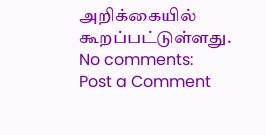அறிக்கையில் கூறப்பட்டுள்ளது.
No comments:
Post a Comment